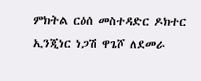ምክትል ርዕሰ መስተዳድር ዶክተር ኢንጂነር ነጋሽ ዋጌሾ ለደመራ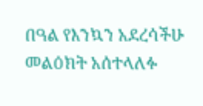በዓል የእንኳን አደረሳችሁ መልዕክት አሰተላለፉ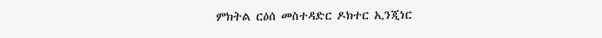ምክትል ርዕሰ መስተዳድር ዶክተር ኢንጂነር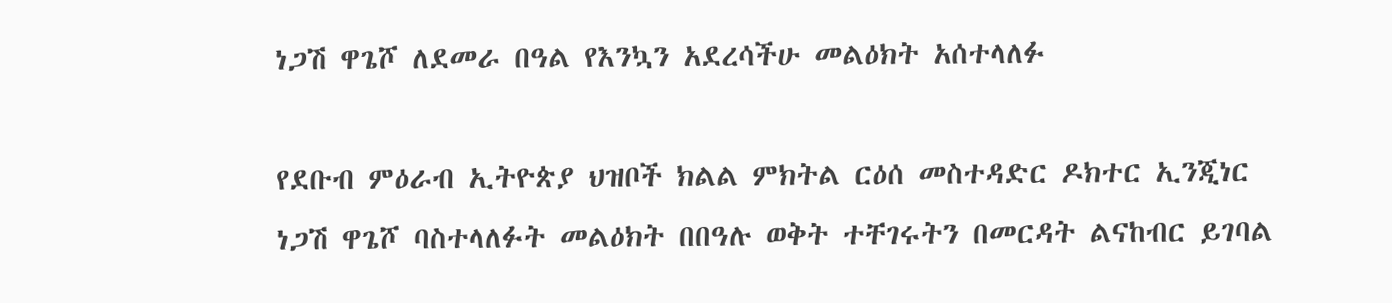ነጋሽ ዋጌሾ ለደመራ በዓል የእንኳን አደረሳችሁ መልዕክት አሰተላለፉ

የደቡብ ምዕራብ ኢትዮጵያ ህዝቦች ክልል ምክትል ርዕሰ መስተዳድር ዶክተር ኢንጂነር ነጋሽ ዋጌሾ ባስተላለፉት መልዕክት በበዓሉ ወቅት ተቸገሩትን በመርዳት ልናከብር ይገባል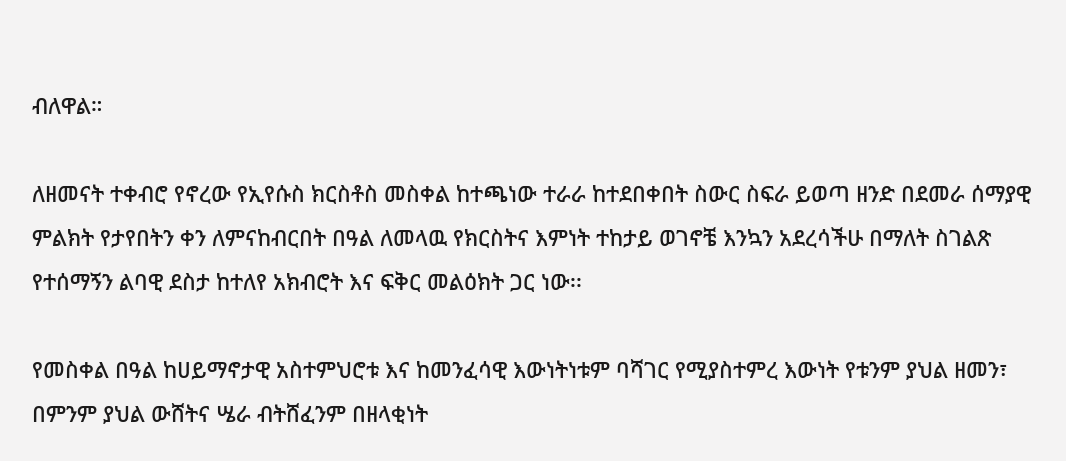ብለዋል።

ለዘመናት ተቀብሮ የኖረው የኢየሱስ ክርስቶስ መስቀል ከተጫነው ተራራ ከተደበቀበት ስውር ስፍራ ይወጣ ዘንድ በደመራ ሰማያዊ ምልክት የታየበትን ቀን ለምናከብርበት በዓል ለመላዉ የክርስትና እምነት ተከታይ ወገኖቼ እንኳን አደረሳችሁ በማለት ስገልጽ የተሰማኝን ልባዊ ደስታ ከተለየ አክብሮት እና ፍቅር መልዕክት ጋር ነው፡፡

የመስቀል በዓል ከሀይማኖታዊ አስተምህሮቱ እና ከመንፈሳዊ እውነትነቱም ባሻገር የሚያስተምረ እውነት የቱንም ያህል ዘመን፣ በምንም ያህል ውሸትና ሤራ ብትሸፈንም በዘላቂነት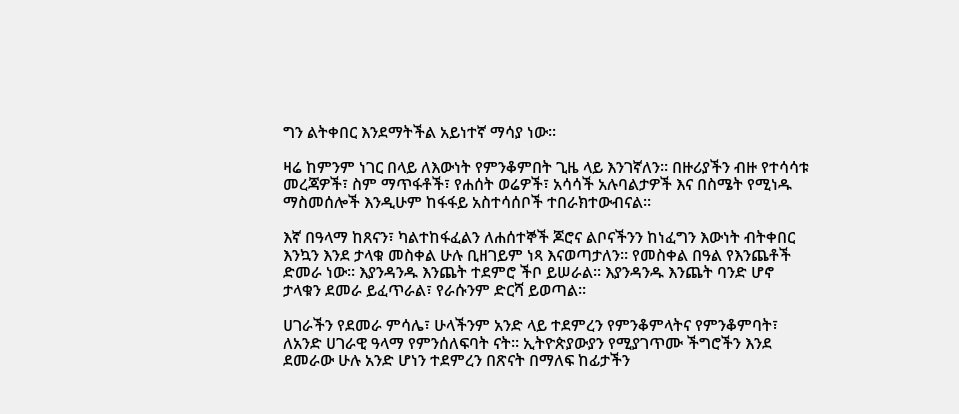ግን ልትቀበር እንደማትችል አይነተኛ ማሳያ ነው፡፡

ዛሬ ከምንም ነገር በላይ ለእውነት የምንቆምበት ጊዜ ላይ እንገኛለን፡፡ በዙሪያችን ብዙ የተሳሳቱ መረጃዎች፣ ስም ማጥፋቶች፣ የሐሰት ወሬዎች፣ አሳሳች አሉባልታዎች እና በስሜት የሚነዱ ማስመሰሎች እንዲሁም ከፋፋይ አስተሳሰቦች ተበራክተውብናል፡፡

እኛ በዓላማ ከጸናን፣ ካልተከፋፈልን ለሐሰተኞች ጆሮና ልቦናችንን ከነፈግን እውነት ብትቀበር እንኳን እንደ ታላቁ መስቀል ሁሉ ቢዘገይም ነጻ እናወጣታለን። የመስቀል በዓል የእንጨቶች ድመራ ነው፡፡ እያንዳንዱ እንጨት ተደምሮ ችቦ ይሠራል፡፡ እያንዳንዱ እንጨት ባንድ ሆኖ ታላቁን ደመራ ይፈጥራል፣ የራሱንም ድርሻ ይወጣል፡፡

ሀገራችን የደመራ ምሳሌ፣ ሁላችንም አንድ ላይ ተደምረን የምንቆምላትና የምንቆምባት፣ ለአንድ ሀገራዊ ዓላማ የምንሰለፍባት ናት። ኢትዮጵያውያን የሚያገጥሙ ችግሮችን እንደ ደመራው ሁሉ አንድ ሆነን ተደምረን በጽናት በማለፍ ከፊታችን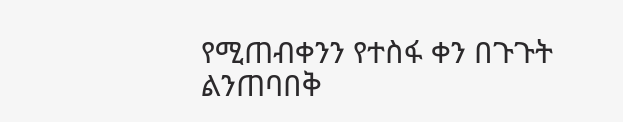የሚጠብቀንን የተስፋ ቀን በጉጉት ልንጠባበቅ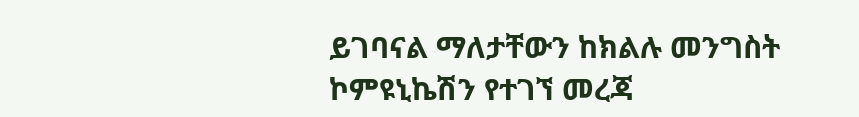ይገባናል ማለታቸውን ከክልሉ መንግስት ኮምዩኒኬሽን የተገኘ መረጃ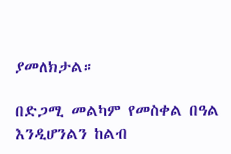ያመለክታል።

በድጋሚ መልካም የመስቀል በዓል እንዲሆንልን ከልብ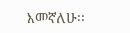እመኛለሁ፡፡